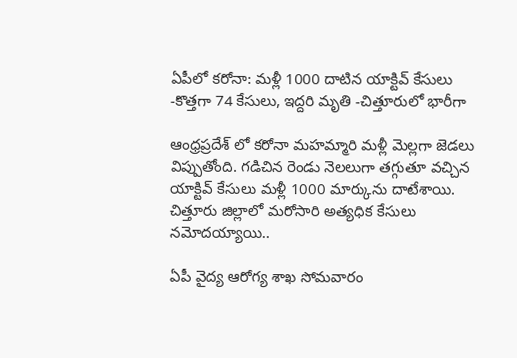ఏపీలో కరోనా: మళ్లీ 1000 దాటిన యాక్టివ్ కేసులు -కొత్తగా 74 కేసులు, ఇద్దరి మృతి -చిత్తూరులో భారీగా

ఆంధ్రప్రదేశ్ లో కరోనా మహమ్మారి మళ్లీ మెల్లగా జెడలు విప్పుతోంది. గడిచిన రెండు నెలలుగా తగ్గుతూ వచ్చిన యాక్టివ్ కేసులు మళ్లీ 1000 మార్కును దాటేశాయి. చిత్తూరు జిల్లాలో మరోసారి అత్యధిక కేసులు నమోదయ్యాయి..

ఏపీ వైద్య ఆరోగ్య శాఖ సోమవారం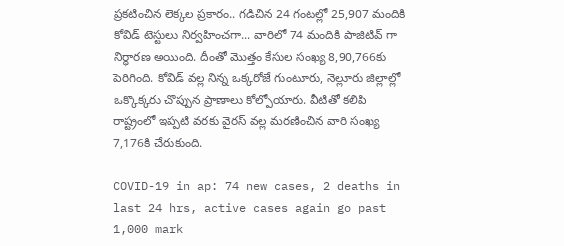ప్రకటించిన లెక్కల ప్రకారం.. గడిచిన 24 గంటల్లో 25,907 మందికి కోవిడ్ టెస్టులు నిర్వహించగా... వారిలో 74 మందికి పాజిటివ్ గా నిర్ధారణ అయింది. దీంతో మొత్తం కేసుల సంఖ్య 8,90,766కు పెరిగింది. కోవిడ్ వల్ల నిన్న ఒక్కరోజే గుంటూరు, నెల్లూరు జిల్లాల్లో ఒక్కొక్కరు చొప్పున ప్రాణాలు కోల్పోయారు. వీటితో కలిపి రాష్ట్రంలో ఇప్పటి వరకు వైరస్ వల్ల మరణించిన వారి సంఖ్య 7,176కి చేరుకుంది.

COVID-19 in ap: 74 new cases, 2 deaths in last 24 hrs, active cases again go past 1,000 mark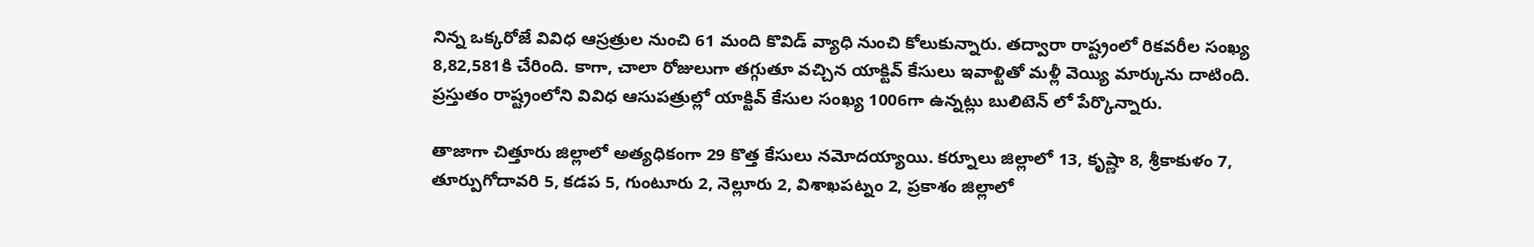నిన్న ఒక్కరోజే వివిధ ఆస్రత్రుల నుంచి 61 మంది కొవిడ్ వ్యాధి నుంచి కోలుకున్నారు. తద్వారా రాష్ట్రంలో రికవరీల సంఖ్య 8,82,581కి చేరింది. కాగా, చాలా రోజులుగా తగ్గుతూ వచ్చిన యాక్టివ్ కేసులు ఇవాళ్టితో మళ్లీ వెయ్యి మార్కును దాటింది. ప్రస్తుతం రాష్ట్రంలోని వివిధ ఆసుపత్రుల్లో యాక్టివ్ కేసుల సంఖ్య 1006గా ఉన్నట్లు బులిటెన్ లో పేర్కొన్నారు.

తాజాగా చిత్తూరు జిల్లాలో అత్యధికంగా 29 కొత్త కేసులు నమోదయ్యాయి. కర్నూలు జిల్లాలో 13, కృష్ణా 8, శ్రీకాకుళం 7, తూర్పుగోదావరి 5, కడప 5, గుంటూరు 2, నెల్లూరు 2, విశాఖపట్నం 2, ప్రకాశం జిల్లాలో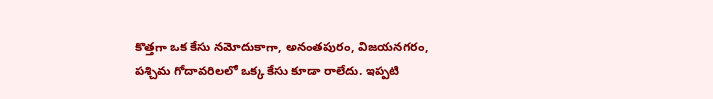కొత్తగా ఒక కేసు నమోదుకాగా, అనంతపురం, విజయనగరం, పశ్చిమ గోదావరిలలో ఒక్క కేసు కూడా రాలేదు. ఇప్పటి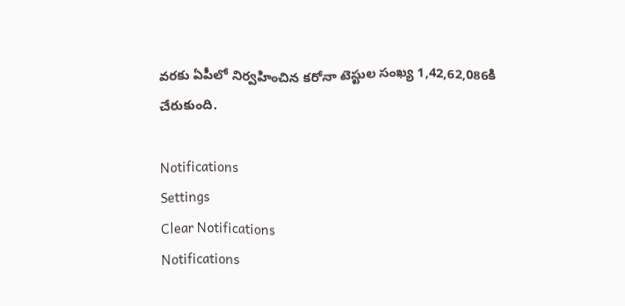వరకు ఏపీలో నిర్వహించిన కరోనా టెస్టుల సంఖ్య 1,42,62,086కి చేరుకుంది.

Notifications
Settings
Clear Notifications
Notifications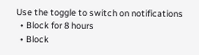Use the toggle to switch on notifications
  • Block for 8 hours
  • Block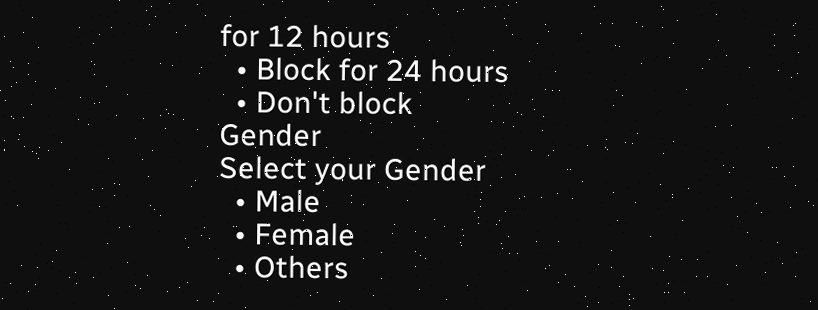for 12 hours
  • Block for 24 hours
  • Don't block
Gender
Select your Gender
  • Male
  • Female
  • Others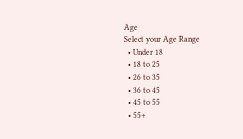Age
Select your Age Range
  • Under 18
  • 18 to 25
  • 26 to 35
  • 36 to 45
  • 45 to 55
  • 55+